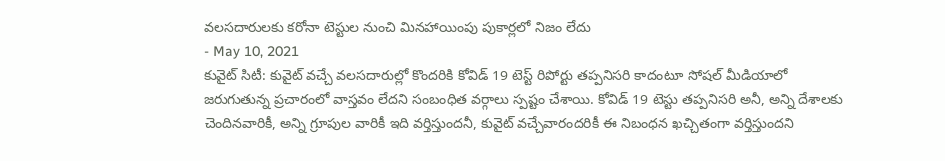వలసదారులకు కరోనా టెస్టుల నుంచి మినహాయింపు పుకార్లలో నిజం లేదు
- May 10, 2021
కువైట్ సిటీ: కువైట్ వచ్చే వలసదారుల్లో కొందరికి కోవిడ్ 19 టెస్ట్ రిపోర్టు తప్పనిసరి కాదంటూ సోషల్ మీడియాలో జరుగుతున్న ప్రచారంలో వాస్తవం లేదని సంబంధిత వర్గాలు స్పష్టం చేశాయి. కోవిడ్ 19 టెస్టు తప్పనిసరి అనీ, అన్ని దేశాలకు చెందినవారికీ, అన్ని గ్రూపుల వారికీ ఇది వర్తిస్తుందనీ, కువైట్ వచ్చేవారందరికీ ఈ నిబంధన ఖచ్చితంగా వర్తిస్తుందని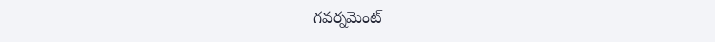గవర్నమెంట్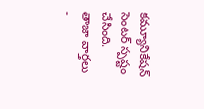కమ్యూనికేషన్ సెంటర్ స్పష్టం చేసింది.
తాజా వార్తలు
-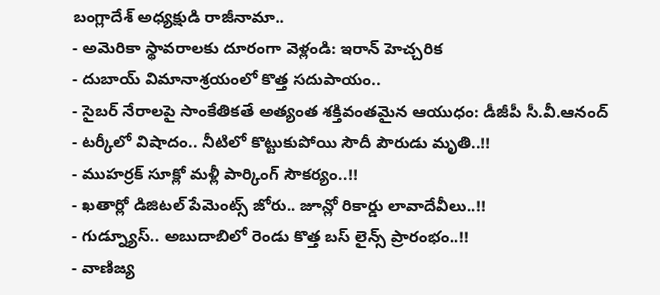బంగ్లాదేశ్ అధ్యక్షుడి రాజీనామా..
- అమెరికా స్థావరాలకు దూరంగా వెళ్లండి: ఇరాన్ హెచ్చరిక
- దుబాయ్ విమానాశ్రయంలో కొత్త సదుపాయం..
- సైబర్ నేరాలపై సాంకేతికతే అత్యంత శక్తివంతమైన ఆయుధం: డీజీపీ సీ.వీ.ఆనంద్
- టర్కీలో విషాదం.. నీటిలో కొట్టుకుపోయి సౌదీ పౌరుడు మృతి..!!
- ముహర్రక్ సూక్లో మళ్లీ పార్కింగ్ సౌకర్యం..!!
- ఖతార్లో డిజిటల్ పేమెంట్స్ జోరు.. జూన్లో రికార్డు లావాదేవీలు..!!
- గుడ్న్యూస్.. అబుదాబిలో రెండు కొత్త బస్ లైన్స్ ప్రారంభం..!!
- వాణిజ్య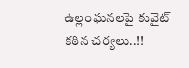ఉల్లంఘనలపై కువైట్ కఠిన చర్యలు..!!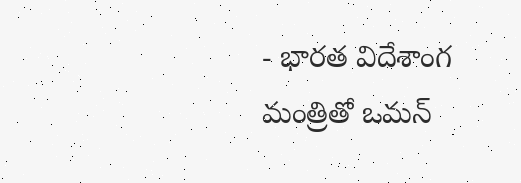- భారత విదేశాంగ మంత్రితో ఒమన్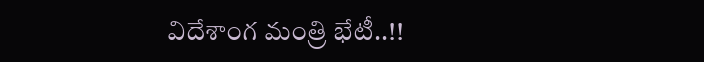విదేశాంగ మంత్రి భేటీ..!!